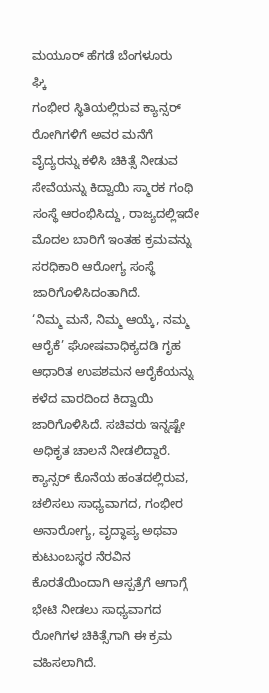ಮಯೂರ್ ಹೆಗಡೆ ಬೆಂಗಳೂರು
ಘ್ಕಿ
ಗಂಭೀರ ಸ್ಥಿತಿಯಲ್ಲಿರುವ ಕ್ಯಾನ್ಸರ್ ರೋಗಿಗಳಿಗೆ ಅವರ ಮನೆಗೆ ವೈದ್ಯರನ್ನು ಕಳಿಸಿ ಚಿಕಿತ್ಸೆ ನೀಡುವ ಸೇವೆಯನ್ನು ಕಿದ್ವಾಯಿ ಸ್ಮಾರಕ ಗಂಥಿ ಸಂಸ್ಥೆ ಆರಂಭಿಸಿದ್ದು, ರಾಜ್ಯದಲ್ಲಿಇದೇ ಮೊದಲ ಬಾರಿಗೆ ಇಂತಹ ಕ್ರಮವನ್ನು ಸರಧಿಕಾರಿ ಆರೋಗ್ಯ ಸಂಸ್ಥೆ ಜಾರಿಗೊಳಿಸಿದಂತಾಗಿದೆ.
‘ನಿಮ್ಮ ಮನೆ, ನಿಮ್ಮ ಆಯ್ಕೆ, ನಮ್ಮ ಆರೈಕೆ’ ಘೋಷವಾಧಿಕ್ಯದಡಿ ಗೃಹ ಆಧಾರಿತ ಉಪಶಮನ ಆರೈಕೆಯನ್ನು ಕಳೆದ ವಾರದಿಂದ ಕಿದ್ವಾಯಿ ಜಾರಿಗೊಳಿಸಿದೆ. ಸಚಿವರು ಇನ್ನಷ್ಟೇ ಅಧಿಕೃತ ಚಾಲನೆ ನೀಡಲಿದ್ದಾರೆ. ಕ್ಯಾನ್ಸರ್ ಕೊನೆಯ ಹಂತದಲ್ಲಿರುವ, ಚಲಿಸಲು ಸಾಧ್ಯವಾಗದ, ಗಂಭೀರ ಅನಾರೋಗ್ಯ, ವೃದ್ಧಾಪ್ಯ ಅಥವಾ ಕುಟುಂಬಸ್ಥರ ನೆರವಿನ ಕೊರತೆಯಿಂದಾಗಿ ಆಸ್ಪತ್ರೆಗೆ ಆಗಾಗ್ಗೆ ಭೇಟಿ ನೀಡಲು ಸಾಧ್ಯವಾಗದ ರೋಗಿಗಳ ಚಿಕಿತ್ಸೆಗಾಗಿ ಈ ಕ್ರಮ ವಹಿಸಲಾಗಿದೆ.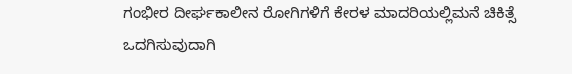ಗಂಭೀರ ದೀರ್ಘಕಾಲೀನ ರೋಗಿಗಳಿಗೆ ಕೇರಳ ಮಾದರಿಯಲ್ಲಿಮನೆ ಚಿಕಿತ್ಸೆ ಒದಗಿಸುವುದಾಗಿ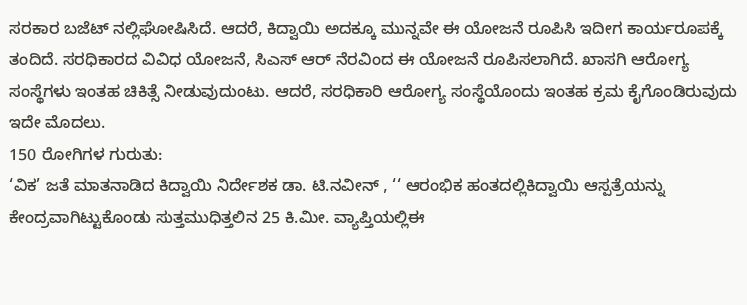ಸರಕಾರ ಬಜೆಟ್ ನಲ್ಲಿಘೋಷಿಸಿದೆ. ಆದರೆ, ಕಿದ್ವಾಯಿ ಅದಕ್ಕೂ ಮುನ್ನವೇ ಈ ಯೋಜನೆ ರೂಪಿಸಿ ಇದೀಗ ಕಾರ್ಯರೂಪಕ್ಕೆ ತಂದಿದೆ. ಸರಧಿಕಾರದ ವಿವಿಧ ಯೋಜನೆ, ಸಿಎಸ್ ಆರ್ ನೆರವಿಂದ ಈ ಯೋಜನೆ ರೂಪಿಸಲಾಗಿದೆ. ಖಾಸಗಿ ಆರೋಗ್ಯ ಸಂಸ್ಥೆಗಳು ಇಂತಹ ಚಿಕಿತ್ಸೆ ನೀಡುವುದುಂಟು. ಆದರೆ, ಸರಧಿಕಾರಿ ಆರೋಗ್ಯ ಸಂಸ್ಥೆಯೊಂದು ಇಂತಹ ಕ್ರಮ ಕೈಗೊಂಡಿರುವುದು ಇದೇ ಮೊದಲು.
150 ರೋಗಿಗಳ ಗುರುತು:
‘ವಿಕ’ ಜತೆ ಮಾತನಾಡಿದ ಕಿದ್ವಾಯಿ ನಿರ್ದೇಶಕ ಡಾ. ಟಿ.ನವೀನ್ , ‘‘ ಆರಂಭಿಕ ಹಂತದಲ್ಲಿಕಿದ್ವಾಯಿ ಆಸ್ಪತ್ರೆಯನ್ನು ಕೇಂದ್ರವಾಗಿಟ್ಟುಕೊಂಡು ಸುತ್ತಮುಧಿತ್ತಲಿನ 25 ಕಿ.ಮೀ. ವ್ಯಾಪ್ತಿಯಲ್ಲಿಈ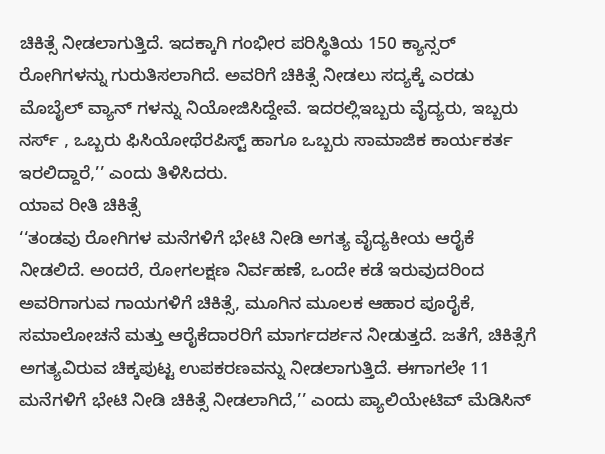ಚಿಕಿತ್ಸೆ ನೀಡಲಾಗುತ್ತಿದೆ. ಇದಕ್ಕಾಗಿ ಗಂಭೀರ ಪರಿಸ್ಥಿತಿಯ 150 ಕ್ಯಾನ್ಸರ್ ರೋಗಿಗಳನ್ನು ಗುರುತಿಸಲಾಗಿದೆ. ಅವರಿಗೆ ಚಿಕಿತ್ಸೆ ನೀಡಲು ಸದ್ಯಕ್ಕೆ ಎರಡು ಮೊಬೈಲ್ ವ್ಯಾನ್ ಗಳನ್ನು ನಿಯೋಜಿಸಿದ್ದೇವೆ. ಇದರಲ್ಲಿಇಬ್ಬರು ವೈದ್ಯರು, ಇಬ್ಬರು ನರ್ಸ್ , ಒಬ್ಬರು ಫಿಸಿಯೋಥೆರಪಿಸ್ಟ್ ಹಾಗೂ ಒಬ್ಬರು ಸಾಮಾಜಿಕ ಕಾರ್ಯಕರ್ತ ಇರಲಿದ್ದಾರೆ,’’ ಎಂದು ತಿಳಿಸಿದರು.
ಯಾವ ರೀತಿ ಚಿಕಿತ್ಸೆ
‘‘ತಂಡವು ರೋಗಿಗಳ ಮನೆಗಳಿಗೆ ಭೇಟಿ ನೀಡಿ ಅಗತ್ಯ ವೈದ್ಯಕೀಯ ಆರೈಕೆ ನೀಡಲಿದೆ. ಅಂದರೆ, ರೋಗಲಕ್ಷಣ ನಿರ್ವಹಣೆ, ಒಂದೇ ಕಡೆ ಇರುವುದರಿಂದ ಅವರಿಗಾಗುವ ಗಾಯಗಳಿಗೆ ಚಿಕಿತ್ಸೆ, ಮೂಗಿನ ಮೂಲಕ ಆಹಾರ ಪೂರೈಕೆ, ಸಮಾಲೋಚನೆ ಮತ್ತು ಆರೈಕೆದಾರರಿಗೆ ಮಾರ್ಗದರ್ಶನ ನೀಡುತ್ತದೆ. ಜತೆಗೆ, ಚಿಕಿತ್ಸೆಗೆ ಅಗತ್ಯವಿರುವ ಚಿಕ್ಕಪುಟ್ಟ ಉಪಕರಣವನ್ನು ನೀಡಲಾಗುತ್ತಿದೆ. ಈಗಾಗಲೇ 11 ಮನೆಗಳಿಗೆ ಭೇಟಿ ನೀಡಿ ಚಿಕಿತ್ಸೆ ನೀಡಲಾಗಿದೆ,’’ ಎಂದು ಪ್ಯಾಲಿಯೇಟಿವ್ ಮೆಡಿಸಿನ್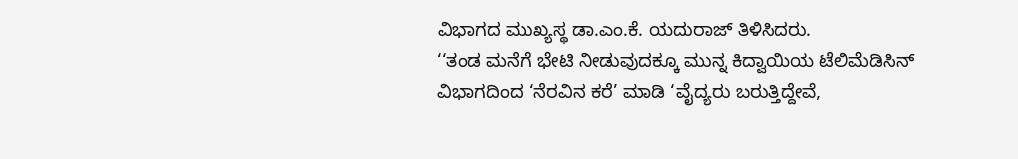ವಿಭಾಗದ ಮುಖ್ಯಸ್ಥ ಡಾ.ಎಂ.ಕೆ. ಯದುರಾಜ್ ತಿಳಿಸಿದರು.
‘‘ತಂಡ ಮನೆಗೆ ಭೇಟಿ ನೀಡುವುದಕ್ಕೂ ಮುನ್ನ ಕಿದ್ವಾಯಿಯ ಟೆಲಿಮೆಡಿಸಿನ್ ವಿಭಾಗದಿಂದ ‘ನೆರವಿನ ಕರೆ’ ಮಾಡಿ ‘ವೈದ್ಯರು ಬರುತ್ತಿದ್ದೇವೆ,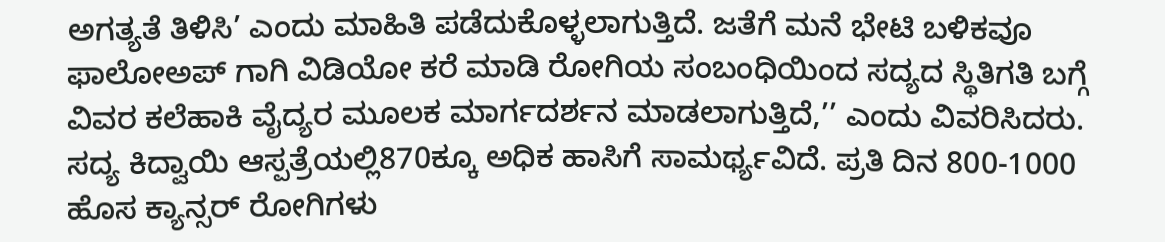ಅಗತ್ಯತೆ ತಿಳಿಸಿ’ ಎಂದು ಮಾಹಿತಿ ಪಡೆದುಕೊಳ್ಳಲಾಗುತ್ತಿದೆ. ಜತೆಗೆ ಮನೆ ಭೇಟಿ ಬಳಿಕವೂ ಫಾಲೋಅಪ್ ಗಾಗಿ ವಿಡಿಯೋ ಕರೆ ಮಾಡಿ ರೋಗಿಯ ಸಂಬಂಧಿಯಿಂದ ಸದ್ಯದ ಸ್ಥಿತಿಗತಿ ಬಗ್ಗೆ ವಿವರ ಕಲೆಹಾಕಿ ವೈದ್ಯರ ಮೂಲಕ ಮಾರ್ಗದರ್ಶನ ಮಾಡಲಾಗುತ್ತಿದೆ,’’ ಎಂದು ವಿವರಿಸಿದರು.
ಸದ್ಯ ಕಿದ್ವಾಯಿ ಆಸ್ಪತ್ರೆಯಲ್ಲಿ870ಕ್ಕೂ ಅಧಿಕ ಹಾಸಿಗೆ ಸಾಮರ್ಥ್ಯವಿದೆ. ಪ್ರತಿ ದಿನ 800-1000 ಹೊಸ ಕ್ಯಾನ್ಸರ್ ರೋಗಿಗಳು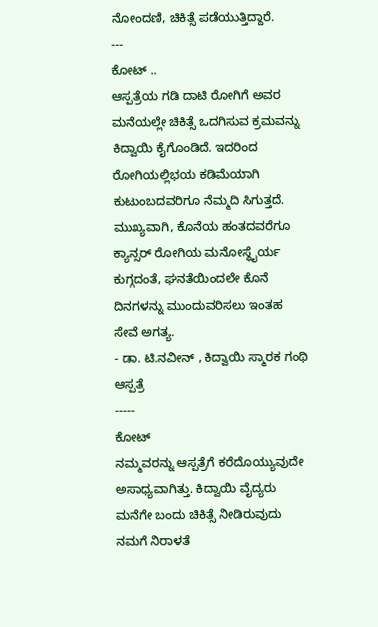ನೋಂದಣಿ, ಚಿಕಿತ್ಸೆ ಪಡೆಯುತ್ತಿದ್ದಾರೆ.
---
ಕೋಟ್ ..
ಆಸ್ಪತ್ರೆಯ ಗಡಿ ದಾಟಿ ರೋಗಿಗೆ ಅವರ ಮನೆಯಲ್ಲೇ ಚಿಕಿತ್ಸೆ ಒದಗಿಸುವ ಕ್ರಮವನ್ನು ಕಿದ್ವಾಯಿ ಕೈಗೊಂಡಿದೆ. ಇದರಿಂದ ರೋಗಿಯಲ್ಲಿಭಯ ಕಡಿಮೆಯಾಗಿ ಕುಟುಂಬದವರಿಗೂ ನೆಮ್ಮದಿ ಸಿಗುತ್ತದೆ. ಮುಖ್ಯವಾಗಿ, ಕೊನೆಯ ಹಂತದವರೆಗೂ ಕ್ಯಾನ್ಸರ್ ರೋಗಿಯ ಮನೋಸ್ಥೈರ್ಯ ಕುಗ್ಗದಂತೆ, ಘನತೆಯಿಂದಲೇ ಕೊನೆ ದಿನಗಳನ್ನು ಮುಂದುವರಿಸಲು ಇಂತಹ ಸೇವೆ ಅಗತ್ಯ.
- ಡಾ. ಟಿ.ನವೀನ್ , ಕಿದ್ವಾಯಿ ಸ್ಮಾರಕ ಗಂಥಿ ಆಸ್ಪತ್ರೆ
-----
ಕೋಟ್
ನಮ್ಮವರನ್ನು ಆಸ್ಪತ್ರೆಗೆ ಕರೆದೊಯ್ಯುವುದೇ ಅಸಾಧ್ಯವಾಗಿತ್ತು. ಕಿದ್ವಾಯಿ ವೈದ್ಯರು ಮನೆಗೇ ಬಂದು ಚಿಕಿತ್ಸೆ ನೀಡಿರುವುದು ನಮಗೆ ನಿರಾಳತೆ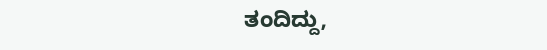ತಂದಿದ್ದು,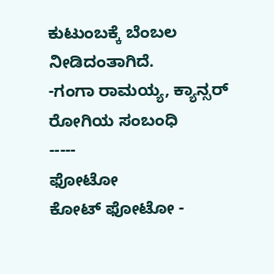ಕುಟುಂಬಕ್ಕೆ ಬೆಂಬಲ ನೀಡಿದಂತಾಗಿದೆ.
-ಗಂಗಾ ರಾಮಯ್ಯ, ಕ್ಯಾನ್ಸರ್ ರೋಗಿಯ ಸಂಬಂಧಿ
-----
ಫೋಟೋ
ಕೋಟ್ ಫೋಟೋ -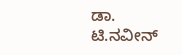ಡಾ. ಟಿ.ನವೀನ್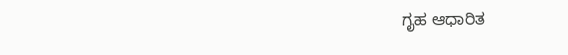ಗೃಹ ಆಧಾರಿತ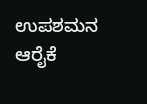ಉಪಶಮನ ಆರೈಕೆ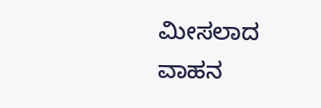ಮೀಸಲಾದ ವಾಹನ